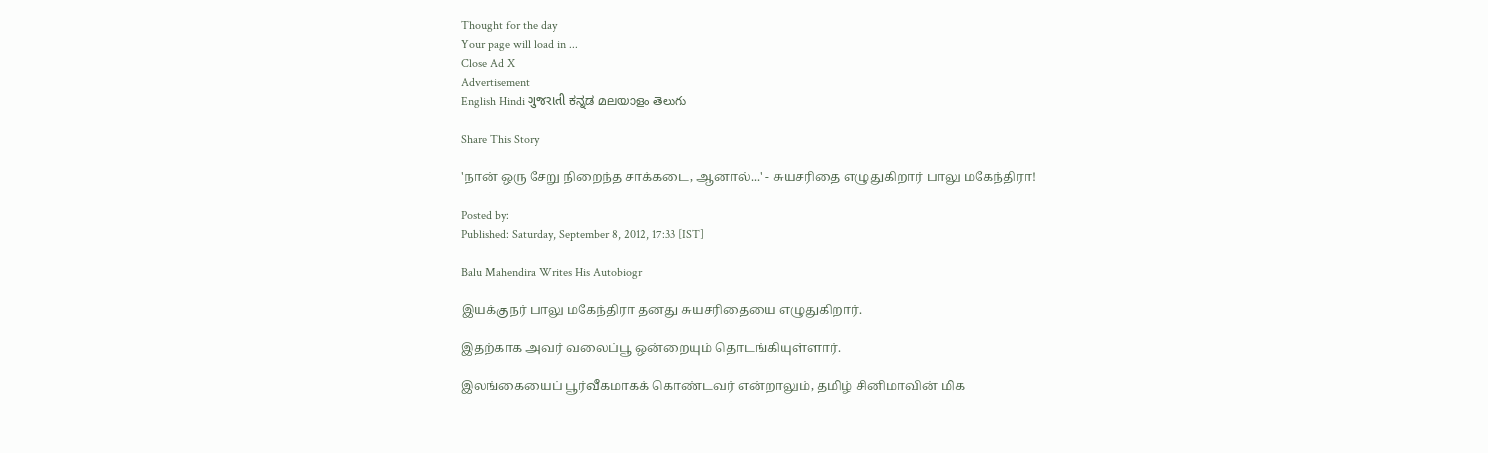Thought for the day
Your page will load in ...
Close Ad X
Advertisement
English Hindi ગુજરાતી ಕನ್ನಡ മലയാളം తెలుగు

Share This Story

'நான் ஒரு சேறு நிறைந்த சாக்கடை, ஆனால்...' - சுயசரிதை எழுதுகிறார் பாலு மகேந்திரா!

Posted by:
Published: Saturday, September 8, 2012, 17:33 [IST]

Balu Mahendira Writes His Autobiogr

இயக்குநர் பாலு மகேந்திரா தனது சுயசரிதையை எழுதுகிறார்.

இதற்காக அவர் வலைப்பூ ஒன்றையும் தொடங்கியுள்ளார்.

இலங்கையைப் பூர்வீகமாகக் கொண்டவர் என்றாலும், தமிழ் சினிமாவின் மிக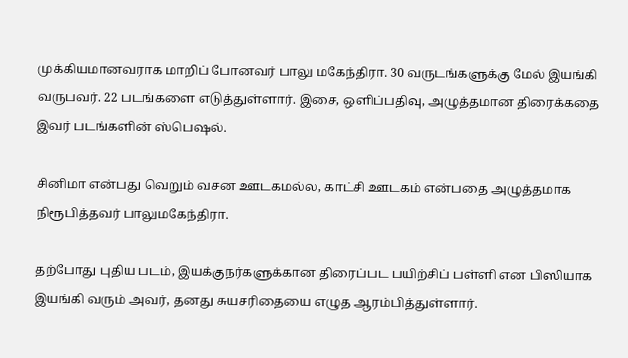முக்கியமானவராக மாறிப் போனவர் பாலு மகேந்திரா. 30 வருடங்களுக்கு மேல் இயங்கி வருபவர். 22 படங்களை எடுத்துள்ளார். இசை, ஒளிப்பதிவு, அழுத்தமான திரைக்கதை இவர் படங்களின் ஸ்பெஷல்.

சினிமா என்பது வெறும் வசன ஊடகமல்ல, காட்சி ஊடகம் என்பதை அழுத்தமாக நிரூபித்தவர் பாலுமகேந்திரா.

தற்போது புதிய படம், இயக்குநர்களுக்கான திரைப்பட பயிற்சிப் பள்ளி என பிஸியாக இயங்கி வரும் அவர், தனது சுயசரிதையை எழுத ஆரம்பித்துள்ளார்.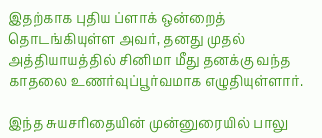இதற்காக புதிய ப்ளாக் ஒன்றைத் தொடங்கியுள்ள அவர், தனது முதல் அத்தியாயத்தில் சினிமா மீது தனக்கு வந்த காதலை உணர்வுப்பூர்வமாக எழுதியுள்ளார்.

இந்த சுயசரிதையின் முன்னுரையில் பாலு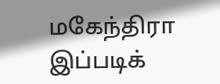மகேந்திரா இப்படிக்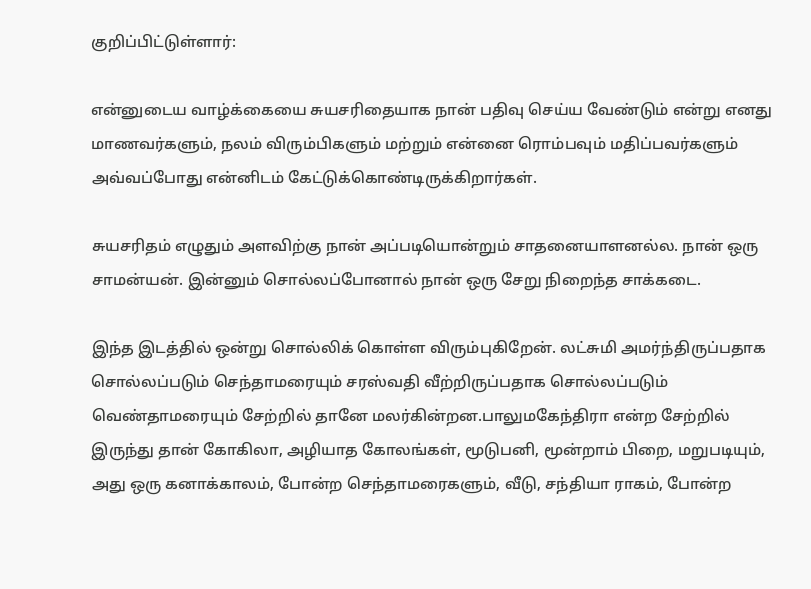குறிப்பிட்டுள்ளார்:

என்னுடைய வாழ்க்கையை சுயசரிதையாக நான் பதிவு செய்ய வேண்டும் என்று எனது மாணவர்களும், நலம் விரும்பிகளும் மற்றும் என்னை ரொம்பவும் மதிப்பவர்களும் அவ்வப்போது என்னிடம் கேட்டுக்கொண்டிருக்கிறார்கள்.

சுயசரிதம் எழுதும் அளவிற்கு நான் அப்படியொன்றும் சாதனையாளனல்ல. நான் ஒரு சாமன்யன். இன்னும் சொல்லப்போனால் நான் ஒரு சேறு நிறைந்த சாக்கடை.

இந்த இடத்தில் ஒன்று சொல்லிக் கொள்ள விரும்புகிறேன். லட்சுமி அமர்ந்திருப்பதாக சொல்லப்படும் செந்தாமரையும் சரஸ்வதி வீற்றிருப்பதாக சொல்லப்படும் வெண்தாமரையும் சேற்றில் தானே மலர்கின்றன.பாலுமகேந்திரா என்ற சேற்றில் இருந்து தான் கோகிலா, அழியாத கோலங்கள், மூடுபனி, மூன்றாம் பிறை, மறுபடியும், அது ஒரு கனாக்காலம், போன்ற செந்தாமரைகளும், வீடு, சந்தியா ராகம், போன்ற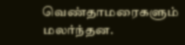வெண்தாமரைகளும் மலர்ந்தன.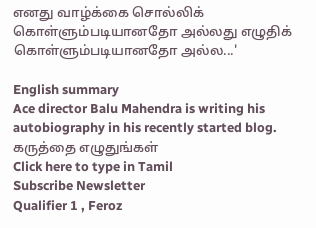எனது வாழ்க்கை சொல்லிக் கொள்ளும்படியானதோ அல்லது எழுதிக் கொள்ளும்படியானதோ அல்ல...'

English summary
Ace director Balu Mahendra is writing his autobiography in his recently started blog.
கருத்தை எழுதுங்கள்
Click here to type in Tamil
Subscribe Newsletter
Qualifier 1 , Feroz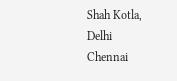Shah Kotla, Delhi
Chennai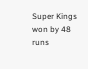Super Kings won by 48 runs